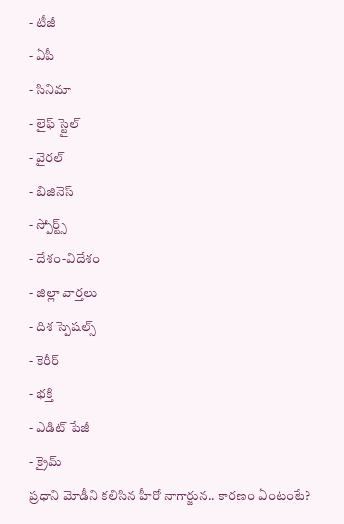- టీజీ
- ఏపీ
- సినిమా
- లైఫ్ స్టైల్
- వైరల్
- బిజినెస్
- స్పోర్ట్స్
- దేశం-విదేశం
- జిల్లా వార్తలు
- దిశ స్పెషల్స్
- కెరీర్
- భక్తి
- ఎడిట్ పేజీ
- క్రైమ్
ప్రధాని మోడీని కలిసిన హీరో నాగార్జున.. కారణం ఏంటంటే?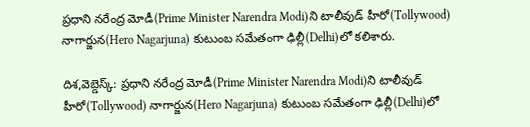ప్రధాని నరేంద్ర మోడీ(Prime Minister Narendra Modi)ని టాలీవుడ్ హీరో(Tollywood) నాగార్జున(Hero Nagarjuna) కుటుంబ సమేతంగా ఢిల్లీ(Delhi)లో కలిశారు.

దిశ,వెబ్డెస్క్: ప్రధాని నరేంద్ర మోడీ(Prime Minister Narendra Modi)ని టాలీవుడ్ హీరో(Tollywood) నాగార్జున(Hero Nagarjuna) కుటుంబ సమేతంగా ఢిల్లీ(Delhi)లో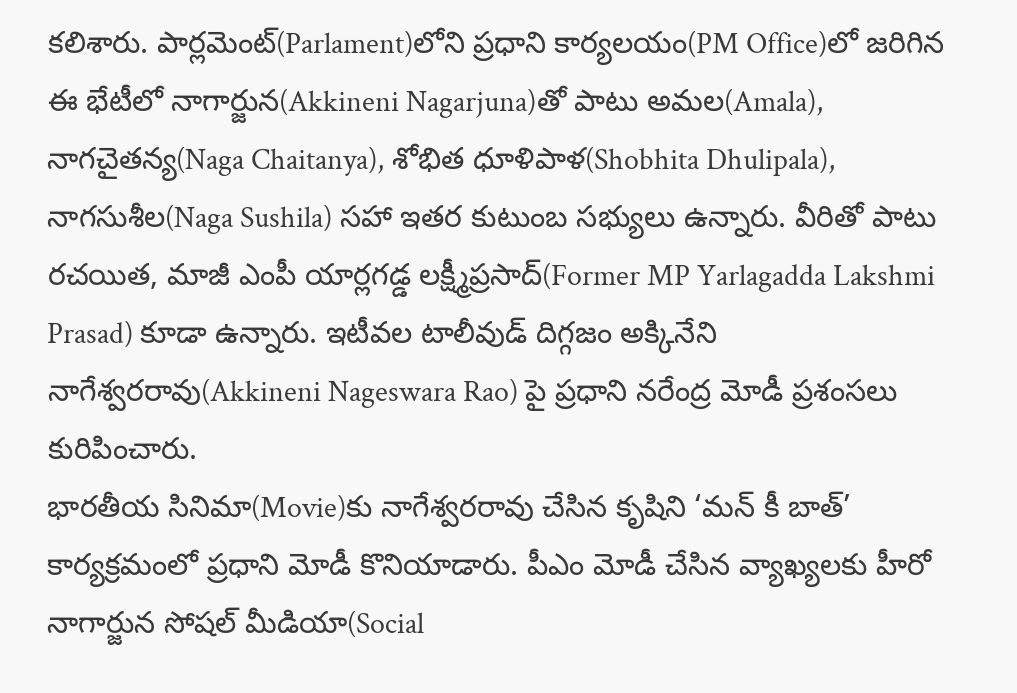కలిశారు. పార్లమెంట్(Parlament)లోని ప్రధాని కార్యలయం(PM Office)లో జరిగిన ఈ భేటీలో నాగార్జున(Akkineni Nagarjuna)తో పాటు అమల(Amala), నాగచైతన్య(Naga Chaitanya), శోభిత ధూళిపాళ(Shobhita Dhulipala), నాగసుశీల(Naga Sushila) సహా ఇతర కుటుంబ సభ్యులు ఉన్నారు. వీరితో పాటు రచయిత, మాజీ ఎంపీ యార్లగడ్డ లక్ష్మీప్రసాద్(Former MP Yarlagadda Lakshmi Prasad) కూడా ఉన్నారు. ఇటీవల టాలీవుడ్ దిగ్గజం అక్కినేని నాగేశ్వరరావు(Akkineni Nageswara Rao) పై ప్రధాని నరేంద్ర మోడీ ప్రశంసలు కురిపించారు.
భారతీయ సినిమా(Movie)కు నాగేశ్వరరావు చేసిన కృషిని ‘మన్ కీ బాత్’ కార్యక్రమంలో ప్రధాని మోడీ కొనియాడారు. పీఎం మోడీ చేసిన వ్యాఖ్యలకు హీరో నాగార్జున సోషల్ మీడియా(Social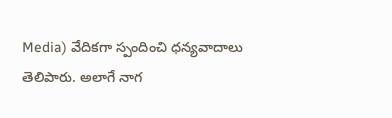Media) వేదికగా స్పందించి ధన్యవాదాలు తెలిపారు. అలాగే నాగ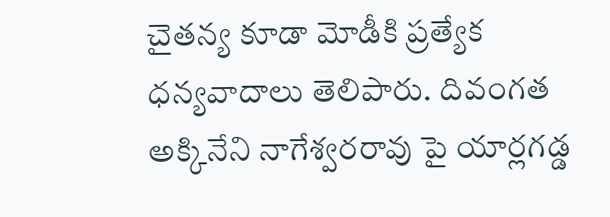చైతన్య కూడా మోడీకి ప్రత్యేక ధన్యవాదాలు తెలిపారు. దివంగత అక్కినేని నాగేశ్వరరావు పై యార్లగడ్డ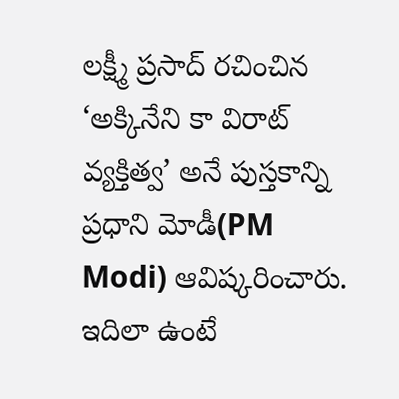లక్ష్మీ ప్రసాద్ రచించిన ‘అక్కినేని కా విరాట్ వ్యక్తిత్వ’ అనే పుస్తకాన్ని ప్రధాని మోడీ(PM Modi) ఆవిష్కరించారు. ఇదిలా ఉంటే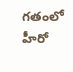గతంలో హీరో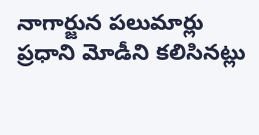నాగార్జున పలుమార్లు ప్రధాని మోడీని కలిసినట్లు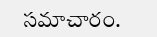సమాచారం.